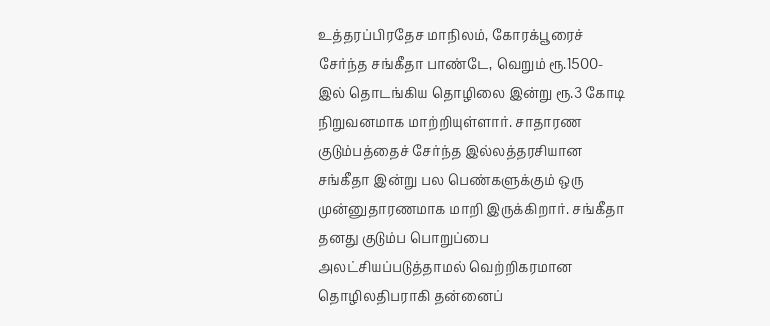உத்தரப்பிரதேச மாநிலம், கோரக்பூரைச் சேர்ந்த சங்கீதா பாண்டே, வெறும் ரூ.1500-இல் தொடங்கிய தொழிலை இன்று ரூ.3 கோடி நிறுவனமாக மாற்றியுள்ளார். சாதாரண குடும்பத்தைச் சேர்ந்த இல்லத்தரசியான சங்கீதா இன்று பல பெண்களுக்கும் ஒரு முன்னுதாரணமாக மாறி இருக்கிறார். சங்கீதா தனது குடும்ப பொறுப்பை அலட்சியப்படுத்தாமல் வெற்றிகரமான தொழிலதிபராகி தன்னைப்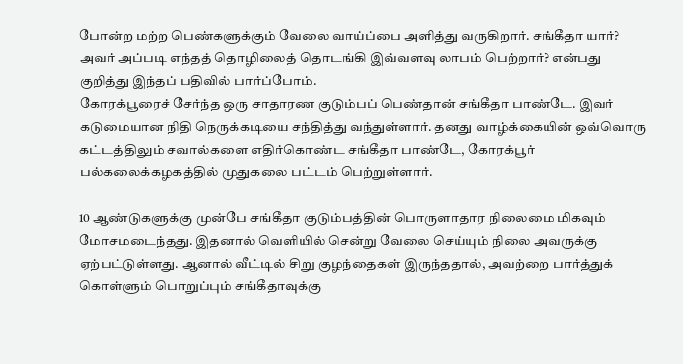போன்ற மற்ற பெண்களுக்கும் வேலை வாய்ப்பை அளித்து வருகிறார். சங்கீதா யார்? அவர் அப்படி எந்தத் தொழிலைத் தொடங்கி இவ்வளவு லாபம் பெற்றார்? என்பது குறித்து இந்தப் பதிவில் பார்ப்போம்.
கோரக்பூரைச் சேர்ந்த ஒரு சாதாரண குடும்பப் பெண்தான் சங்கீதா பாண்டே. இவர் கடுமையான நிதி நெருக்கடியை சந்தித்து வந்துள்ளார். தனது வாழ்க்கையின் ஒவ்வொரு கட்டத்திலும் சவால்களை எதிர்கொண்ட சங்கீதா பாண்டே, கோரக்பூர் பல்கலைக்கழகத்தில் முதுகலை பட்டம் பெற்றுள்ளார்.

10 ஆண்டுகளுக்கு முன்பே சங்கீதா குடும்பத்தின் பொருளாதார நிலைமை மிகவும் மோசமடைந்தது. இதனால் வெளியில் சென்று வேலை செய்யும் நிலை அவருக்கு ஏற்பட்டுள்ளது. ஆனால் வீட்டில் சிறு குழந்தைகள் இருந்ததால், அவற்றை பார்த்துக் கொள்ளும் பொறுப்பும் சங்கீதாவுக்கு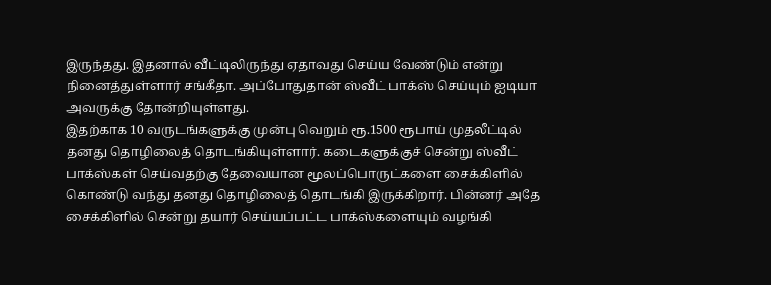இருந்தது. இதனால் வீட்டிலிருந்து ஏதாவது செய்ய வேண்டும் என்று நினைத்துள்ளார் சங்கீதா. அப்போதுதான் ஸ்வீட் பாக்ஸ் செய்யும் ஐடியா அவருக்கு தோன்றியுள்ளது.
இதற்காக 10 வருடங்களுக்கு முன்பு வெறும் ரூ.1500 ரூபாய் முதலீட்டில் தனது தொழிலைத் தொடங்கியுள்ளார். கடைகளுக்குச் சென்று ஸ்வீட் பாக்ஸ்கள் செய்வதற்கு தேவையான மூலப்பொருட்களை சைக்கிளில் கொண்டு வந்து தனது தொழிலைத் தொடங்கி இருக்கிறார். பின்னர் அதே சைக்கிளில் சென்று தயார் செய்யப்பட்ட பாக்ஸ்களையும் வழங்கி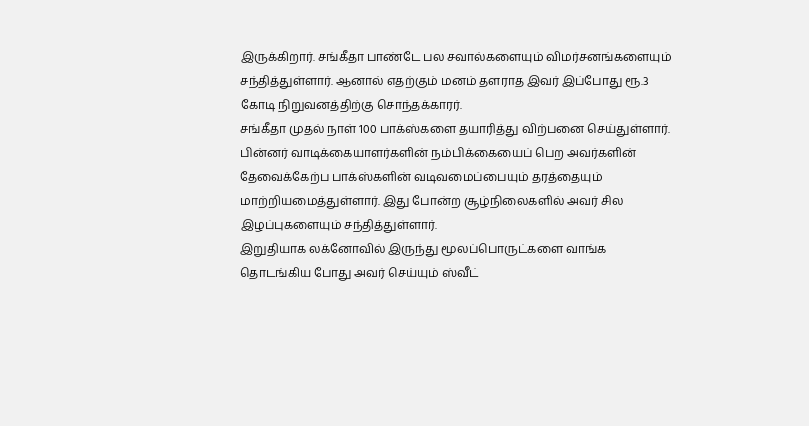இருக்கிறார். சங்கீதா பாண்டே பல சவால்களையும் விமர்சனங்களையும் சந்தித்துள்ளார். ஆனால் எதற்கும் மனம் தளராத இவர் இப்போது ரூ.3 கோடி நிறுவனத்திற்கு சொந்தக்காரர்.
சங்கீதா முதல் நாள் 100 பாக்ஸ்களை தயாரித்து விற்பனை செய்துள்ளார். பின்னர் வாடிக்கையாளர்களின் நம்பிக்கையைப் பெற அவர்களின் தேவைக்கேற்ப பாக்ஸ்களின் வடிவமைப்பையும் தரத்தையும் மாற்றியமைத்துள்ளார். இது போன்ற சூழ்நிலைகளில் அவர் சில இழப்புகளையும் சந்தித்துள்ளார்.
இறுதியாக லக்னோவில் இருந்து மூலப்பொருட்களை வாங்க தொடங்கிய போது அவர் செய்யும் ஸ்வீட்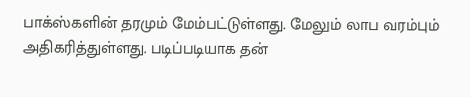பாக்ஸ்களின் தரமும் மேம்பட்டுள்ளது. மேலும் லாப வரம்பும் அதிகரித்துள்ளது. படிப்படியாக தன்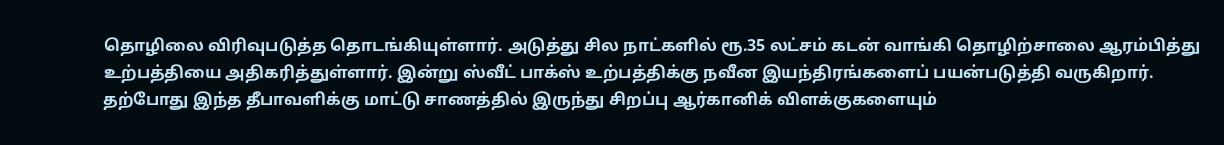தொழிலை விரிவுபடுத்த தொடங்கியுள்ளார். அடுத்து சில நாட்களில் ரூ.35 லட்சம் கடன் வாங்கி தொழிற்சாலை ஆரம்பித்து உற்பத்தியை அதிகரித்துள்ளார். இன்று ஸ்வீட் பாக்ஸ் உற்பத்திக்கு நவீன இயந்திரங்களைப் பயன்படுத்தி வருகிறார். தற்போது இந்த தீபாவளிக்கு மாட்டு சாணத்தில் இருந்து சிறப்பு ஆர்கானிக் விளக்குகளையும்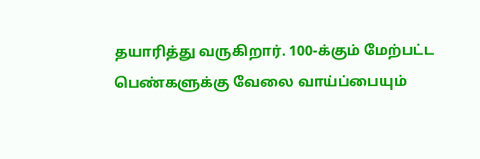தயாரித்து வருகிறார். 100-க்கும் மேற்பட்ட பெண்களுக்கு வேலை வாய்ப்பையும்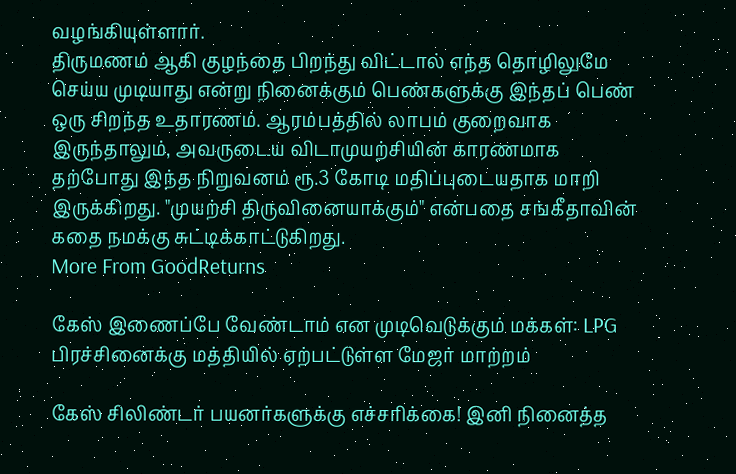வழங்கியுள்ளார்.
திருமணம் ஆகி குழந்தை பிறந்து விட்டால் எந்த தொழிலுமே செய்ய முடியாது என்று நினைக்கும் பெண்களுக்கு இந்தப் பெண் ஒரு சிறந்த உதாரணம். ஆரம்பத்தில் லாபம் குறைவாக இருந்தாலும், அவருடைய விடாமுயற்சியின் காரணமாக தற்போது இந்த நிறுவனம் ரூ.3 கோடி மதிப்புடையதாக மாறி இருக்கிறது. "முயற்சி திருவினையாக்கும்" என்பதை சங்கீதாவின் கதை நமக்கு சுட்டிக்காட்டுகிறது.
More From GoodReturns

கேஸ் இணைப்பே வேண்டாம் என முடிவெடுக்கும் மக்கள்: LPG பிரச்சினைக்கு மத்தியில் ஏற்பட்டுள்ள மேஜர் மாற்றம்

கேஸ் சிலிண்டர் பயனர்களுக்கு எச்சரிக்கை! இனி நினைத்த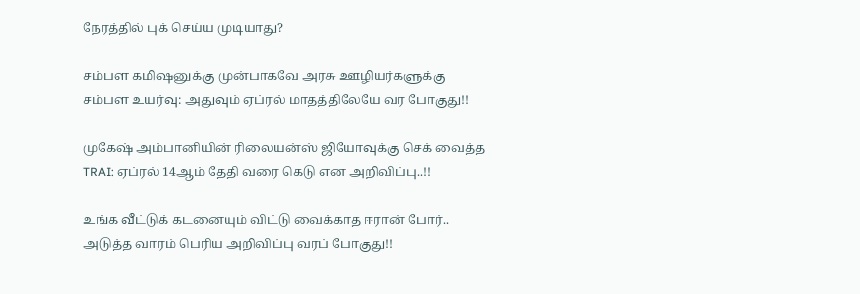நேரத்தில் புக் செய்ய முடியாது?

சம்பள கமிஷனுக்கு முன்பாகவே அரசு ஊழியர்களுக்கு சம்பள உயர்வு: அதுவும் ஏப்ரல் மாதத்திலேயே வர போகுது!!

முகேஷ் அம்பானியின் ரிலையன்ஸ் ஜியோவுக்கு செக் வைத்த TRAI: ஏப்ரல் 14ஆம் தேதி வரை கெடு என அறிவிப்பு..!!

உங்க வீட்டுக் கடனையும் விட்டு வைக்காத ஈரான் போர்.. அடுத்த வாரம் பெரிய அறிவிப்பு வரப் போகுது!!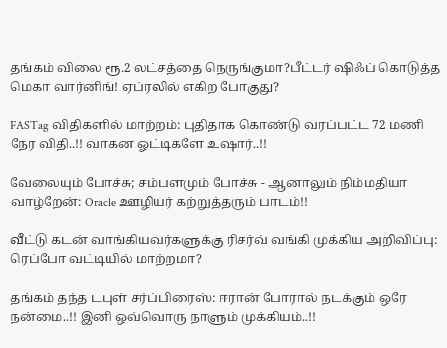தங்கம் விலை ரூ.2 லட்சத்தை நெருங்குமா?பீட்டர் ஷிஃப் கொடுத்த மெகா வார்னிங்! ஏப்ரலில் எகிற போகுது?

FASTag விதிகளில் மாற்றம்: புதிதாக கொண்டு வரப்பட்ட 72 மணி நேர விதி..!! வாகன ஓட்டிகளே உஷார்..!!

வேலையும் போச்சு; சம்பளமும் போச்சு - ஆனாலும் நிம்மதியா வாழ்றேன்: Oracle ஊழியர் கற்றுத்தரும் பாடம்!!

வீட்டு கடன் வாங்கியவர்களுக்கு ரிசர்வ் வங்கி முக்கிய அறிவிப்பு: ரெப்போ வட்டியில் மாற்றமா?

தங்கம் தந்த டபுள் சர்ப்பிரைஸ்: ஈரான் போரால் நடக்கும் ஒரே நன்மை..!! இனி ஒவ்வொரு நாளும் முக்கியம்..!!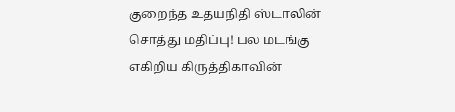குறைந்த உதயநிதி ஸ்டாலின் சொத்து மதிப்பு! பல மடங்கு எகிறிய கிருத்திகாவின்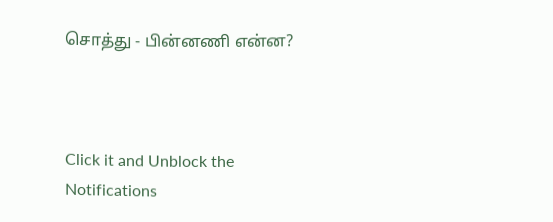சொத்து - பின்னணி என்ன?



Click it and Unblock the Notifications